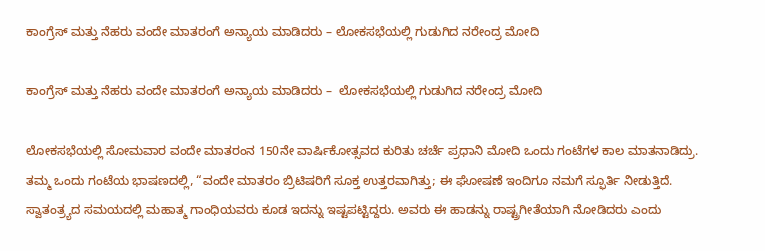ಕಾಂಗ್ರೆಸ್ ಮತ್ತು ನೆಹರು ವಂದೇ ಮಾತರಂಗೆ ಅನ್ಯಾಯ ಮಾಡಿದರು – ಲೋಕಸಭೆಯಲ್ಲಿ ಗುಡುಗಿದ ನರೇಂದ್ರ ಮೋದಿ

ಕಾಂಗ್ರೆಸ್ ಮತ್ತು ನೆಹರು ವಂದೇ ಮಾತರಂಗೆ ಅನ್ಯಾಯ ಮಾಡಿದರು –  ಲೋಕಸಭೆಯಲ್ಲಿ ಗುಡುಗಿದ ನರೇಂದ್ರ ಮೋದಿ

ಲೋಕಸಭೆಯಲ್ಲಿ ಸೋಮವಾರ ವಂದೇ ಮಾತರಂನ 150ನೇ ವಾರ್ಷಿಕೋತ್ಸವದ ಕುರಿತು ಚರ್ಚೆ ಪ್ರಧಾನಿ ಮೋದಿ ಒಂದು ಗಂಟೆಗಳ ಕಾಲ ಮಾತನಾಡಿದ್ರು.  ತಮ್ಮ ಒಂದು ಗಂಟೆಯ ಭಾಷಣದಲ್ಲಿ, “ವಂದೇ ಮಾತರಂ ಬ್ರಿಟಿಷರಿಗೆ ಸೂಕ್ತ ಉತ್ತರವಾಗಿತ್ತು; ಈ ಘೋಷಣೆ ಇಂದಿಗೂ ನಮಗೆ ಸ್ಫೂರ್ತಿ ನೀಡುತ್ತಿದೆ. ಸ್ವಾತಂತ್ರ್ಯದ ಸಮಯದಲ್ಲಿ ಮಹಾತ್ಮ ಗಾಂಧಿಯವರು ಕೂಡ ಇದನ್ನು ಇಷ್ಟಪಟ್ಟಿದ್ದರು. ಅವರು ಈ ಹಾಡನ್ನು ರಾಷ್ಟ್ರಗೀತೆಯಾಗಿ ನೋಡಿದರು ಎಂದು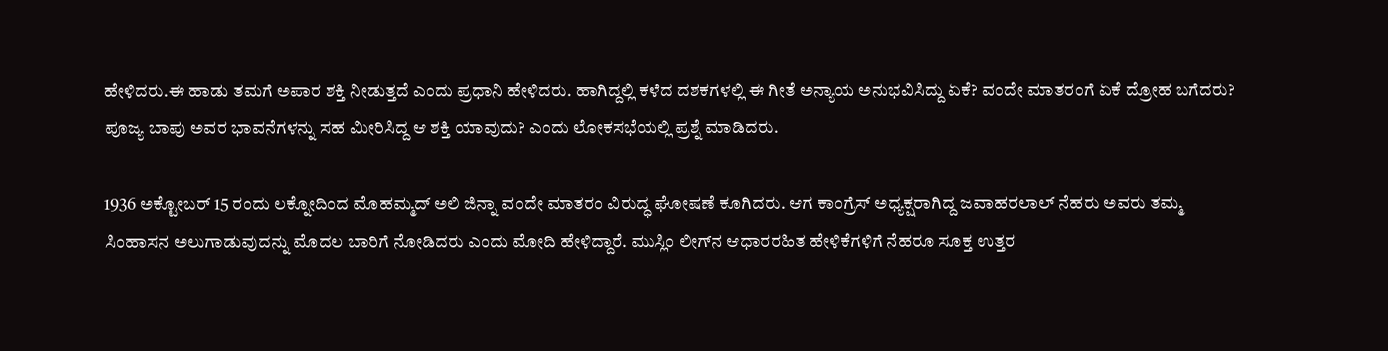ಹೇಳಿದರು.ಈ ಹಾಡು ತಮಗೆ ಅಪಾರ ಶಕ್ತಿ ನೀಡುತ್ತದೆ ಎಂದು ಪ್ರಧಾನಿ ಹೇಳಿದರು. ಹಾಗಿದ್ದಲ್ಲಿ ಕಳೆದ ದಶಕಗಳಲ್ಲಿ ಈ ಗೀತೆ ಅನ್ಯಾಯ ಅನುಭವಿಸಿದ್ದು ಏಕೆ? ವಂದೇ ಮಾತರಂಗೆ ಏಕೆ ದ್ರೋಹ ಬಗೆದರು? ಪೂಜ್ಯ ಬಾಪು ಅವರ ಭಾವನೆಗಳನ್ನು ಸಹ ಮೀರಿಸಿದ್ದ ಆ ಶಕ್ತಿ ಯಾವುದು? ಎಂದು ಲೋಕಸಭೆಯಲ್ಲಿ ಪ್ರಶ್ನೆ ಮಾಡಿದರು.

1936 ಅಕ್ಟೋಬರ್ 15 ರಂದು ಲಕ್ನೋದಿಂದ ಮೊಹಮ್ಮದ್ ಅಲಿ ಜಿನ್ನಾ ವಂದೇ ಮಾತರಂ ವಿರುದ್ಧ ಘೋಷಣೆ ಕೂಗಿದರು. ಆಗ ಕಾಂಗ್ರೆಸ್ ಅಧ್ಯಕ್ಷರಾಗಿದ್ದ ಜವಾಹರಲಾಲ್ ನೆಹರು ಅವರು ತಮ್ಮ ಸಿಂಹಾಸನ ಅಲುಗಾಡುವುದನ್ನು ಮೊದಲ ಬಾರಿಗೆ ನೋಡಿದರು ಎಂದು ಮೋದಿ ಹೇಳಿದ್ದಾರೆ. ಮುಸ್ಲಿಂ ಲೀಗ್‌ನ ಆಧಾರರಹಿತ ಹೇಳಿಕೆಗಳಿಗೆ ನೆಹರೂ ಸೂಕ್ತ ಉತ್ತರ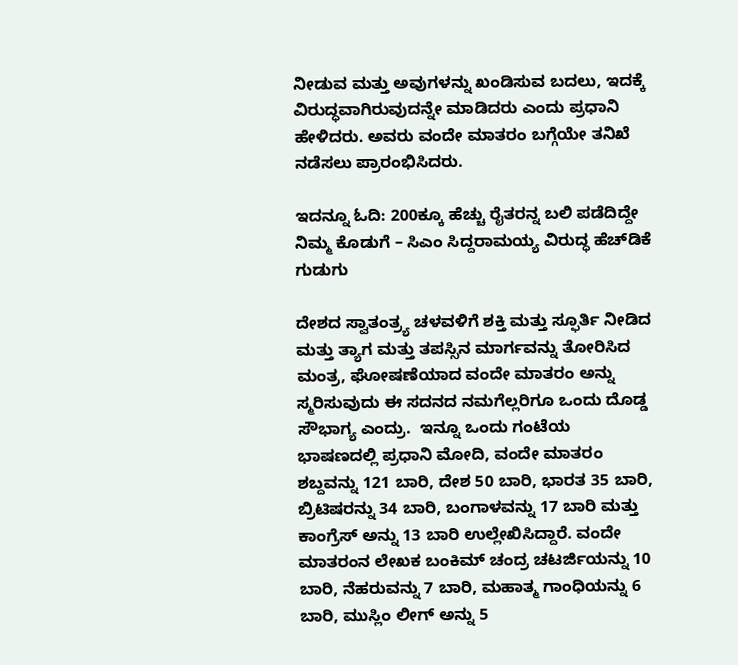ನೀಡುವ ಮತ್ತು ಅವುಗಳನ್ನು ಖಂಡಿಸುವ ಬದಲು, ಇದಕ್ಕೆ ವಿರುದ್ಧವಾಗಿರುವುದನ್ನೇ ಮಾಡಿದರು ಎಂದು ಪ್ರಧಾನಿ ಹೇಳಿದರು. ಅವರು ವಂದೇ ಮಾತರಂ ಬಗ್ಗೆಯೇ ತನಿಖೆ ನಡೆಸಲು ಪ್ರಾರಂಭಿಸಿದರು.

ಇದನ್ನೂ ಓದಿ: 200ಕ್ಕೂ ಹೆಚ್ಚು ರೈತರನ್ನ ಬಲಿ ಪಡೆದಿದ್ದೇ ನಿಮ್ಮ ಕೊಡುಗೆ – ಸಿಎಂ ಸಿದ್ದರಾಮಯ್ಯ ವಿರುದ್ಧ ಹೆಚ್‌ಡಿಕೆ ಗುಡುಗು

ದೇಶದ ಸ್ವಾತಂತ್ರ್ಯ ಚಳವಳಿಗೆ ಶಕ್ತಿ ಮತ್ತು ಸ್ಫೂರ್ತಿ ನೀಡಿದ ಮತ್ತು ತ್ಯಾಗ ಮತ್ತು ತಪಸ್ಸಿನ ಮಾರ್ಗವನ್ನು ತೋರಿಸಿದ ಮಂತ್ರ, ಘೋಷಣೆಯಾದ ವಂದೇ ಮಾತರಂ ಅನ್ನು ಸ್ಮರಿಸುವುದು ಈ ಸದನದ ನಮಗೆಲ್ಲರಿಗೂ ಒಂದು ದೊಡ್ಡ ಸೌಭಾಗ್ಯ ಎಂದ್ರು.  ಇನ್ನೂ ಒಂದು ಗಂಟೆಯ ಭಾಷಣದಲ್ಲಿ ಪ್ರಧಾನಿ ಮೋದಿ, ವಂದೇ ಮಾತರಂ ಶಬ್ದವನ್ನು 121 ಬಾರಿ, ದೇಶ 50 ಬಾರಿ, ಭಾರತ 35 ಬಾರಿ, ಬ್ರಿಟಿಷರನ್ನು 34 ಬಾರಿ, ಬಂಗಾಳವನ್ನು 17 ಬಾರಿ ಮತ್ತು ಕಾಂಗ್ರೆಸ್ ಅನ್ನು 13 ಬಾರಿ ಉಲ್ಲೇಖಿಸಿದ್ದಾರೆ. ವಂದೇ ಮಾತರಂನ ಲೇಖಕ ಬಂಕಿಮ್ ಚಂದ್ರ ಚಟರ್ಜಿಯನ್ನು 10 ಬಾರಿ, ನೆಹರುವನ್ನು 7 ಬಾರಿ, ಮಹಾತ್ಮ ಗಾಂಧಿಯನ್ನು 6 ಬಾರಿ, ಮುಸ್ಲಿಂ ಲೀಗ್ ಅನ್ನು 5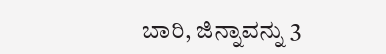ಬಾರಿ, ಜಿನ್ನಾವನ್ನು 3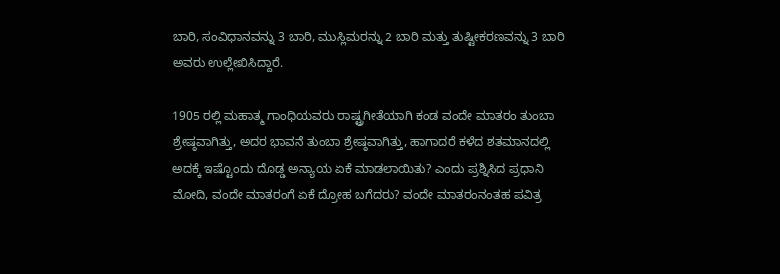ಬಾರಿ, ಸಂವಿಧಾನವನ್ನು 3 ಬಾರಿ, ಮುಸ್ಲಿಮರನ್ನು 2 ಬಾರಿ ಮತ್ತು ತುಷ್ಟೀಕರಣವನ್ನು 3 ಬಾರಿ ಅವರು ಉಲ್ಲೇಖಿಸಿದ್ದಾರೆ.

1905 ರಲ್ಲಿ ಮಹಾತ್ಮ ಗಾಂಧಿಯವರು ರಾಷ್ಟ್ರಗೀತೆಯಾಗಿ ಕಂಡ ವಂದೇ ಮಾತರಂ ತುಂಬಾ ಶ್ರೇಷ್ಠವಾಗಿತ್ತು, ಅದರ ಭಾವನೆ ತುಂಬಾ ಶ್ರೇಷ್ಠವಾಗಿತ್ತು, ಹಾಗಾದರೆ ಕಳೆದ ಶತಮಾನದಲ್ಲಿ ಅದಕ್ಕೆ ಇಷ್ಟೊಂದು ದೊಡ್ಡ ಅನ್ಯಾಯ ಏಕೆ ಮಾಡಲಾಯಿತು? ಎಂದು ಪ್ರಶ್ನಿಸಿದ ಪ್ರಧಾನಿ ಮೋದಿ, ವಂದೇ ಮಾತರಂಗೆ ಏಕೆ ದ್ರೋಹ ಬಗೆದರು? ವಂದೇ ಮಾತರಂನಂತಹ ಪವಿತ್ರ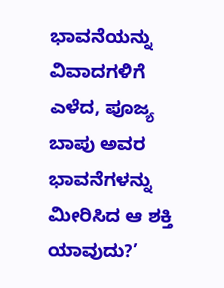ಭಾವನೆಯನ್ನು ವಿವಾದಗಳಿಗೆ ಎಳೆದ, ಪೂಜ್ಯ ಬಾಪು ಅವರ ಭಾವನೆಗಳನ್ನು ಮೀರಿಸಿದ ಆ ಶಕ್ತಿ ಯಾವುದು?’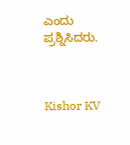ಎಂದು ಪ್ರಶ್ನಿಸಿದರು.



Kishor KV